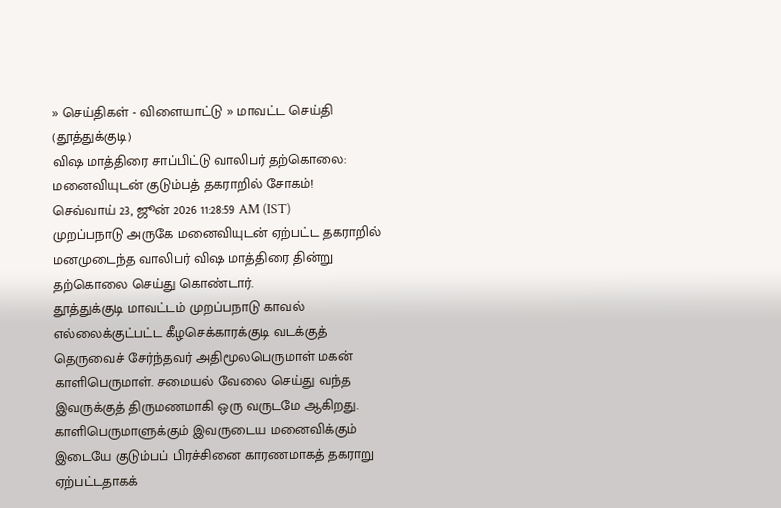» செய்திகள் - விளையாட்டு » மாவட்ட செய்தி (தூத்துக்குடி)
விஷ மாத்திரை சாப்பிட்டு வாலிபர் தற்கொலை: மனைவியுடன் குடும்பத் தகராறில் சோகம்!
செவ்வாய் 23, ஜூன் 2026 11:28:59 AM (IST)
முறப்பநாடு அருகே மனைவியுடன் ஏற்பட்ட தகராறில் மனமுடைந்த வாலிபர் விஷ மாத்திரை தின்று தற்கொலை செய்து கொண்டார்.
தூத்துக்குடி மாவட்டம் முறப்பநாடு காவல் எல்லைக்குட்பட்ட கீழசெக்காரக்குடி வடக்குத் தெருவைச் சேர்ந்தவர் அதிமூலபெருமாள் மகன் காளிபெருமாள். சமையல் வேலை செய்து வந்த இவருக்குத் திருமணமாகி ஒரு வருடமே ஆகிறது. காளிபெருமாளுக்கும் இவருடைய மனைவிக்கும் இடையே குடும்பப் பிரச்சினை காரணமாகத் தகராறு ஏற்பட்டதாகக்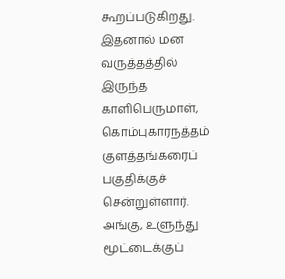கூறப்படுகிறது.
இதனால் மன வருத்தத்தில் இருந்த காளிபெருமாள், கொம்புகாரநத்தம் குளத்தங்கரைப் பகுதிக்குச் சென்றுள்ளார். அங்கு, உளுந்து மூட்டைக்குப்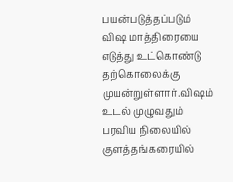பயன்படுத்தப்படும் விஷ மாத்திரையை எடுத்து உட்கொண்டு தற்கொலைக்கு முயன்றுள்ளார்.விஷம் உடல் முழுவதும் பரவிய நிலையில் குளத்தங்கரையில்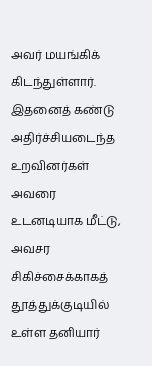அவர் மயங்கிக் கிடந்துள்ளார்.
இதனைத் கண்டு அதிர்ச்சியடைந்த உறவினர்கள் அவரை உடனடியாக மீட்டு, அவசர சிகிச்சைக்காகத் தூத்துக்குடியில் உள்ள தனியார்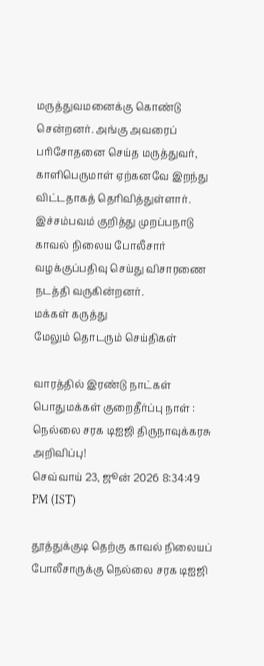மருத்துவமனைக்கு கொண்டு சென்றனர். அங்கு அவரைப் பரிசோதனை செய்த மருத்துவர், காளிபெருமாள் ஏற்கனவே இறந்து விட்டதாகத் தெரிவித்துள்ளார். இச்சம்பவம் குறித்து முறப்பநாடு காவல் நிலைய போலீசார் வழக்குப்பதிவு செய்து விசாரணை நடத்தி வருகின்றனர்.
மக்கள் கருத்து
மேலும் தொடரும் செய்திகள்

வாரத்தில் இரண்டு நாட்கள் பொதுமக்கள் குறைதீர்ப்பு நாள் : நெல்லை சரக டிஐஜி திருநாவுக்கரசு அறிவிப்பு!
செவ்வாய் 23, ஜூன் 2026 8:34:49 PM (IST)

தூத்துக்குடி தெற்கு காவல் நிலையப் போலீசாருக்கு நெல்லை சரக டிஐஜி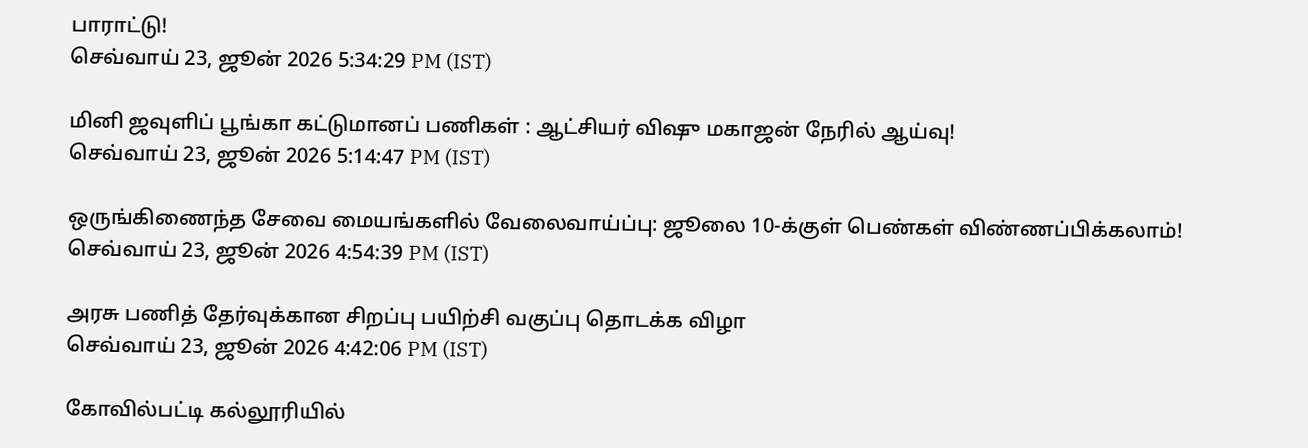பாராட்டு!
செவ்வாய் 23, ஜூன் 2026 5:34:29 PM (IST)

மினி ஜவுளிப் பூங்கா கட்டுமானப் பணிகள் : ஆட்சியர் விஷு மகாஜன் நேரில் ஆய்வு!
செவ்வாய் 23, ஜூன் 2026 5:14:47 PM (IST)

ஒருங்கிணைந்த சேவை மையங்களில் வேலைவாய்ப்பு: ஜூலை 10-க்குள் பெண்கள் விண்ணப்பிக்கலாம்!
செவ்வாய் 23, ஜூன் 2026 4:54:39 PM (IST)

அரசு பணித் தேர்வுக்கான சிறப்பு பயிற்சி வகுப்பு தொடக்க விழா
செவ்வாய் 23, ஜூன் 2026 4:42:06 PM (IST)

கோவில்பட்டி கல்லூரியில்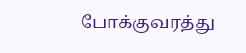போக்குவரத்து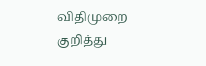விதிமுறை குறித்து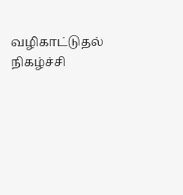வழிகாட்டுதல் நிகழ்ச்சி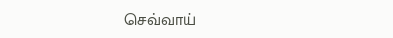செவ்வாய்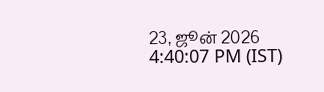23, ஜூன் 2026 4:40:07 PM (IST)